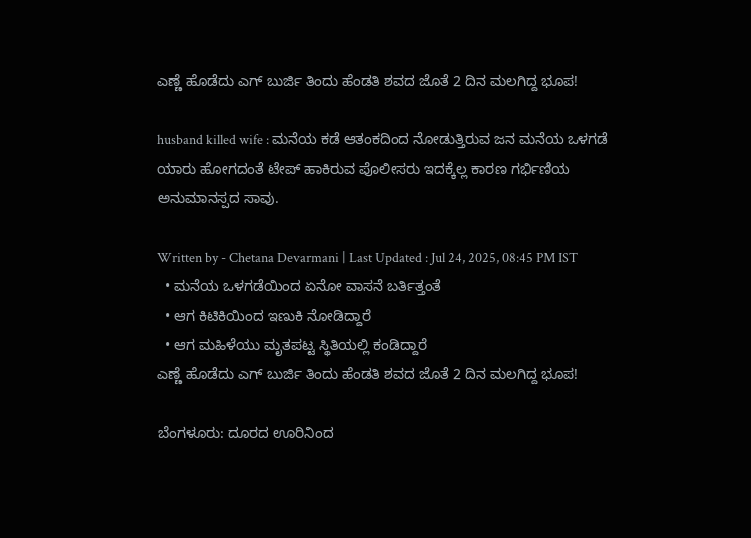ಎಣ್ಣೆ ಹೊಡೆದು ಎಗ್‌ ಬುರ್ಜಿ ತಿಂದು ಹೆಂಡತಿ ಶವದ ಜೊತೆ 2 ದಿನ ಮಲಗಿದ್ದ ಭೂಪ!

husband killed wife : ಮನೆಯ ಕಡೆ ಆತಂಕದಿಂದ ನೋಡುತ್ತಿರುವ ಜನ ಮನೆಯ‌‌ ಒಳಗಡೆ ಯಾರು ಹೋಗದಂತೆ ‌ಟೇಪ್ ಹಾಕಿರುವ ಪೊಲೀಸರು‌ ಇದಕ್ಕೆಲ್ಲ ಕಾರಣ ಗರ್ಭಿಣಿಯ ಅನುಮಾನಸ್ಪದ ಸಾವು.

Written by - Chetana Devarmani | Last Updated : Jul 24, 2025, 08:45 PM IST
  • ಮನೆಯ‌ ಒಳಗಡೆಯಿಂದ ಏನೋ ವಾಸನೆ‌ ಬರ್ತಿತ್ತಂತೆ
  • ಆಗ ಕಿಟಿಕಿಯಿಂದ ಇಣುಕಿ ನೋಡಿದ್ದಾರೆ
  • ಆಗ ಮಹಿಳೆಯು‌ ಮೃತಪಟ್ಟ ಸ್ಥಿತಿಯಲ್ಲಿ ಕಂಡಿದ್ದಾರೆ
ಎಣ್ಣೆ ಹೊಡೆದು ಎಗ್‌ ಬುರ್ಜಿ ತಿಂದು ಹೆಂಡತಿ ಶವದ ಜೊತೆ 2 ದಿನ ಮಲಗಿದ್ದ ಭೂಪ!

ಬೆಂಗಳೂರು: ದೂರದ ಊರಿನಿಂದ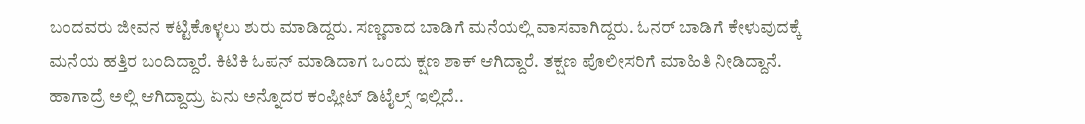ಬಂದವರು ಜೀವನ ಕಟ್ಟಿಕೊಳ್ಳಲು ಶುರು ಮಾಡಿದ್ದರು. ಸಣ್ಣದಾದ ಬಾಡಿಗೆ ಮನೆಯಲ್ಲಿ ವಾಸವಾಗಿದ್ದರು. ಓನರ್ ಬಾಡಿಗೆ ಕೇಳುವುದಕ್ಕೆ ಮನೆಯ ಹತ್ತಿರ ಬಂದಿದ್ದಾರೆ. ಕಿಟಿಕಿ ಓಪನ್ ಮಾಡಿದಾಗ ಒಂದು ಕ್ಷಣ ಶಾಕ್ ಆಗಿದ್ದಾರೆ. ತಕ್ಷಣ ‌ಪೊಲೀಸರಿಗೆ ಮಾಹಿತಿ ನೀಡಿದ್ದಾನೆ. ಹಾಗಾದ್ರೆ ಅಲ್ಲಿ ಆಗಿದ್ದಾದ್ರು‌ ಏನು ಅನ್ನೊದರ ಕಂಪ್ಲೀಟ್ ಡಿಟೈಲ್ಸ್ ಇಲ್ಲಿದೆ..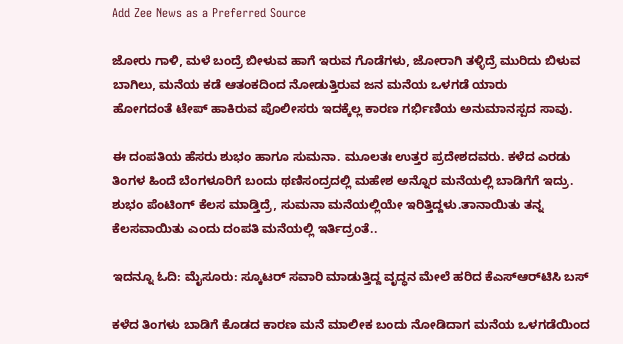Add Zee News as a Preferred Source

ಜೋರು ಗಾಳಿ, ಮಳೆ ಬಂದ್ರೆ ಬೀಳುವ ಹಾಗೆ ಇರುವ ಗೊಡೆಗಳು, ಜೋರಾಗಿ ತಳ್ಳಿದ್ರೆ ಮುರಿದು ಬಿಳುವ ಬಾಗಿಲು, ಮನೆಯ ಕಡೆ ಆತಂಕದಿಂದ ನೋಡುತ್ತಿರುವ ಜನ ಮನೆಯ‌‌ ಒಳಗಡೆ ಯಾರು ಹೋಗದಂತೆ ‌ಟೇಪ್ ಹಾಕಿರುವ ಪೊಲೀಸರು‌ ಇದಕ್ಕೆಲ್ಲ ಕಾರಣ ಗರ್ಭಿಣಿಯ ಅನುಮಾನಸ್ಪದ ಸಾವು.

ಈ ದಂಪತಿಯ ಹೆಸರು ಶುಭಂ ಹಾಗೂ‌ ಸುಮನಾ. ಮೂಲತಃ ‌ಉತ್ತರ ಪ್ರದೇಶದವರು. ಕಳೆದ ಎರಡು ತಿಂಗಳ ಹಿಂದೆ ಬೆಂಗಳೂರಿಗೆ ಬಂದು ಥಣಿಸಂದ್ರದಲ್ಲಿ ಮಹೇಶ ಅನ್ನೊರ ಮನೆಯಲ್ಲಿ ಬಾಡಿಗೆಗೆ ಇದ್ರು. ಶುಭಂ ಪೆಂಟಿಂಗ್ ಕೆಲಸ ಮಾಡ್ತಿದ್ರೆ, ಸುಮನಾ ಮನೆಯಲ್ಲಿಯೇ ಇರಿತ್ತಿದ್ದಳು.ತಾನಾಯಿತು ತನ್ನ ಕೆಲಸವಾಯಿತು ಎಂದು ದಂಪತಿ ಮನೆಯಲ್ಲಿ ಇರ್ತಿದ್ರಂತೆ..

ಇದನ್ನೂ ಓದಿ: ಮೈಸೂರು: ಸ್ಕೂಟರ್ ಸವಾರಿ ಮಾಡುತ್ತಿದ್ದ ವೃದ್ಧನ ಮೇಲೆ ಹರಿದ ಕೆಎಸ್‌ಆರ್‌ಟಿಸಿ ಬಸ್

ಕಳೆದ ತಿಂಗಳು ಬಾಡಿಗೆ ಕೊಡದ ಕಾರಣ ಮನೆ ಮಾಲೀಕ ಬಂದು ನೋಡಿದಾಗ ಮನೆಯ‌ ಒಳಗಡೆಯಿಂದ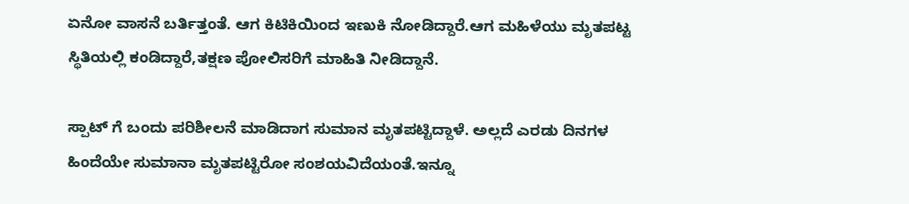ಏನೋ ವಾಸನೆ‌ ಬರ್ತಿತ್ತಂತೆ. ಆಗ ಕಿಟಿಕಿಯಿಂದ ಇಣುಕಿ ನೋಡಿದ್ದಾರೆ.ಆಗ ಮಹಿಳೆಯು‌ ಮೃತಪಟ್ಟ ಸ್ಥಿತಿಯಲ್ಲಿ ಕಂಡಿದ್ದಾರೆ,ತಕ್ಷಣ ಪೋಲಿಸರಿಗೆ ಮಾಹಿತಿ ನೀಡಿದ್ದಾನೆ.

ಸ್ಪಾಟ್ ಗೆ ಬಂದು‌ ಪರಿಶೀಲನೆ ಮಾಡಿದಾಗ ಸುಮಾನ ಮೃತ‌ಪಟ್ಟಿದ್ದಾಳೆ. ಅಲ್ಲದೆ ಎರಡು ದಿನಗಳ ಹಿಂದೆಯೇ ಸುಮಾನಾ ಮೃತಪಟ್ಟಿರೋ ಸಂಶಯವಿದೆಯಂತೆ.ಇನ್ನೂ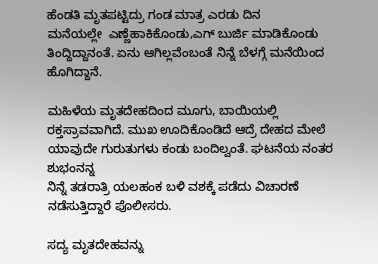ಹೆಂಡತಿ ಮೃತಪಟ್ಟಿದ್ರು ಗಂಡ ಮಾತ್ರ ಎರಡು ದಿನ ಮನೆಯಲ್ಲೇ  ‌ಎಣ್ಣೆ‌ಹಾಕಿಕೊಂಡು,ಎಗ್ ‌ಬುರ್ಜಿ ಮಾಡಿಕೊಂಡು ತಿಂದ್ದಿದ್ದಾನಂತೆ. ಏನು ಆಗಿಲ್ಲವೆಂಬಂತೆ ನಿನ್ನೆ ಬೆಳಗ್ಗೆ ಮನೆಯಿಂದ ಹೊಗಿದ್ದಾನೆ.

ಮಹಿಳೆಯ ಮೃತದೇಹದಿಂದ ಮೂಗು, ಬಾಯಿಯಲ್ಲಿ ರಕ್ತಸ್ರಾವವಾಗಿದೆ. ಮುಖ ಊದಿಕೊಂಡಿದೆ ಆದ್ರೆ ದೇಹದ ಮೇಲೆ ಯಾವುದೇ ಗುರುತುಗಳು ಕಂಡು ಬಂದಿಲ್ವಂತೆ. ಘಟನೆಯ ನಂತರ ಶುಭಂನನ್ನ
ನಿನ್ನೆ ತಡರಾತ್ರಿ ಯಲಹಂಕ ‌ಬಳಿ ವಶಕ್ಕೆ ಪಡೆದು ವಿಚಾರಣೆ ನಡೆಸುತ್ತಿದ್ದಾರೆ ಪೊಲೀಸರು.

ಸದ್ಯ ಮೃತದೇಹವನ್ನು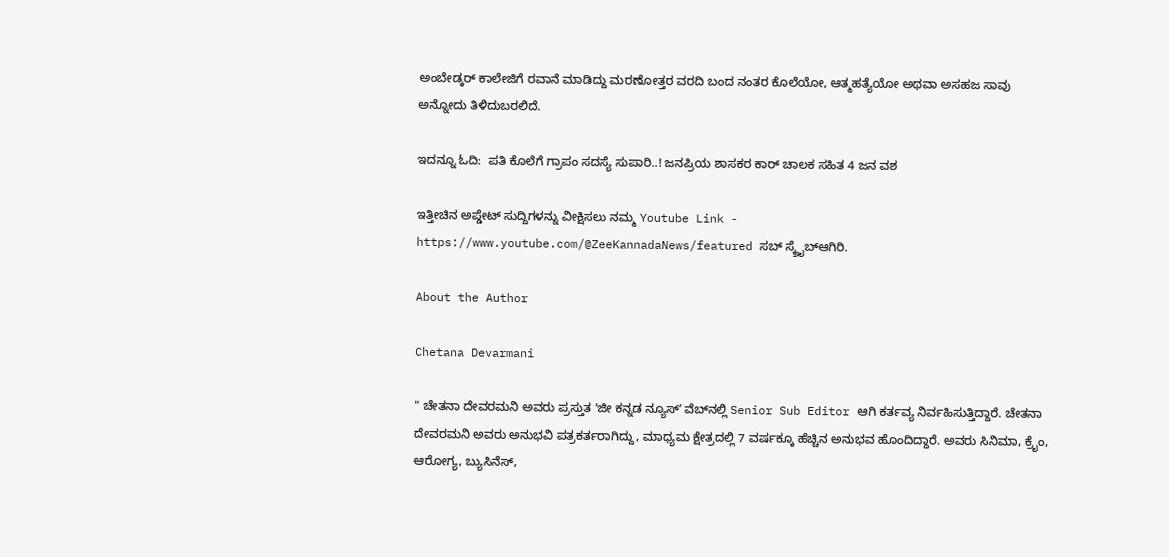ಅಂಬೇಡ್ಕರ್ ಕಾಲೇಜಿಗೆ ರವಾನೆ ಮಾಡಿದ್ದು‌ ಮರಣೋತ್ತರ ವರದಿ ಬಂದ ನಂತರ ಕೊಲೆಯೋ, ಆತ್ಮಹತ್ಯೆಯೋ ಅಥವಾ ಅಸಹಜ ಸಾವು ಅನ್ನೋದು ತಿಳಿದುಬರಲಿದೆ.

ಇದನ್ನೂ ಓದಿ:  ಪತಿ ಕೊಲೆಗೆ ಗ್ರಾಪಂ ಸದಸ್ಯೆ ಸುಪಾರಿ..! ಜನಪ್ರಿಯ ಶಾಸಕರ ಕಾರ್‌ ಚಾಲಕ ಸಹಿತ 4 ಜನ ವಶ

ಇತ್ತೀಚಿನ ಅಪ್ಡೇಟ್ ಸುದ್ದಿಗಳನ್ನು ವೀಕ್ಷಿಸಲು ನಮ್ಮ Youtube Link - https://www.youtube.com/@ZeeKannadaNews/featured ಸಬ್ ಸ್ಕ್ರೈಬ್ಆಗಿರಿ.

About the Author

Chetana Devarmani

" ಚೇತನಾ ದೇವರಮನಿ ಅವರು ಪ್ರಸ್ತುತ ʻಜೀ ಕನ್ನಡ ನ್ಯೂಸ್‌ʼ ವೆಬ್‌ನಲ್ಲಿ Senior Sub Editor ಆಗಿ ಕರ್ತವ್ಯ ನಿರ್ವಹಿಸುತ್ತಿದ್ದಾರೆ. ಚೇತನಾ ದೇವರಮನಿ ಅವರು ಅನುಭವಿ ಪತ್ರಕರ್ತರಾಗಿದ್ದು, ಮಾಧ್ಯಮ ಕ್ಷೇತ್ರದಲ್ಲಿ 7 ವರ್ಷಕ್ಕೂ ಹೆಚ್ಚಿನ ಅನುಭವ ಹೊಂದಿದ್ದಾರೆ. ಅವರು ಸಿನಿಮಾ, ಕ್ರೈಂ, ಆರೋಗ್ಯ, ಬ್ಯುಸಿನೆಸ್,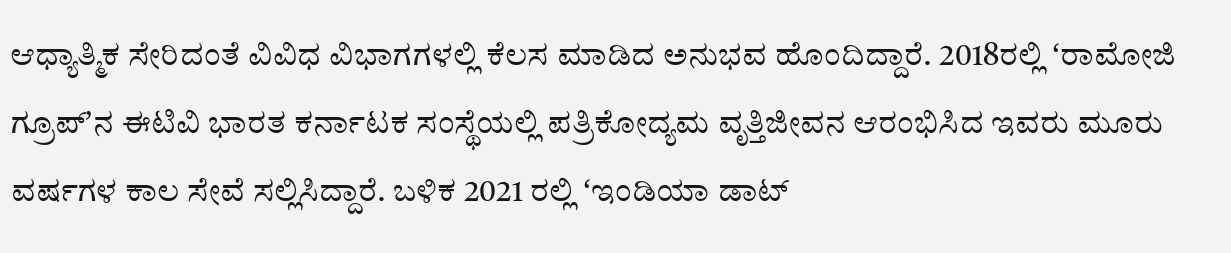ಆಧ್ಯಾತ್ಮಿಕ ಸೇರಿದಂತೆ ವಿವಿಧ ವಿಭಾಗಗಳಲ್ಲಿ ಕೆಲಸ ಮಾಡಿದ ಅನುಭವ ಹೊಂದಿದ್ದಾರೆ. 2018ರಲ್ಲಿ ʻರಾಮೋಜಿ ಗ್ರೂಪ್‌ʼನ ಈಟಿವಿ ಭಾರತ ಕರ್ನಾಟಕ ಸಂಸ್ಥೆಯಲ್ಲಿ ಪತ್ರಿಕೋದ್ಯಮ ವೃತ್ತಿಜೀವನ ಆರಂಭಿಸಿದ ಇವರು ಮೂರು ವರ್ಷಗಳ ಕಾಲ ಸೇವೆ ಸಲ್ಲಿಸಿದ್ದಾರೆ. ಬಳಿಕ 2021 ರಲ್ಲಿ ʻಇಂಡಿಯಾ ಡಾಟ್‌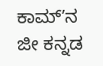ಕಾಮ್‌ʼನ ಜೀ ಕನ್ನಡ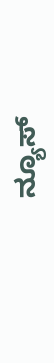ನ್ಯೂಸ್‌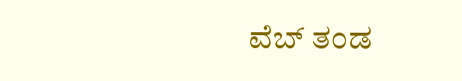ವೆಬ್‌ ತಂಡ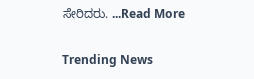ಸೇರಿದರು. ...Read More

Trending News